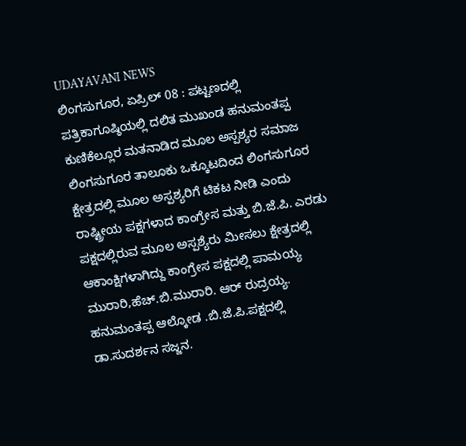UDAYAVANI NEWS
ಲಿಂಗಸುಗೂರ, ಏಪ್ರಿಲ್ 08 : ಪಟ್ಟಣದಲ್ಲಿ ಪತ್ರಿಕಾಗೂಷ್ಠಿಯಲ್ಲಿ ದಲಿತ ಮುಖಂಡ ಹನುಮಂತಪ್ಪ ಕುಣಿಕೆಲ್ಲೂರ ಮತನಾಡಿದ ಮೂಲ ಅಸ್ಪಶ್ಯರ ಸಮಾಜ ಲಿಂಗಸುಗೂರ ತಾಲೂಕು ಒಕ್ಕೂಟದಿಂದ ಲಿಂಗಸುಗೂರ ಕ್ಷೇತ್ರದಲ್ಲಿ ಮೂಲ ಅಸ್ಪಶ್ಯರಿಗೆ ಟಿಕಟ ನೀಡಿ ಎಂದು ರಾಷ್ಟ್ರೀಯ ಪಕ್ಷಗಳಾದ ಕಾಂಗ್ರೇಸ ಮತ್ತು ಬಿ.ಜೆ.ಪಿ. ಎರಡು ಪಕ್ಷದಲ್ಲಿರುವ ಮೂಲ ಅಸ್ಪಶ್ಯೆರು ಮೀಸಲು ಕ್ಷೇತ್ರದಲ್ಲಿ ಆಕಾಂಕ್ಷಿಗಳಾಗಿದ್ದು ಕಾಂಗ್ರೇಸ ಪಕ್ಷದಲ್ಲಿ ಪಾಮಯ್ಯ ಮುರಾರಿ,ಹೆಚ್.ಬಿ.ಮುರಾರಿ. ಆರ್ ರುದ್ರಯ್ಯ. ಹನುಮಂತಪ್ಪ ಆಲ್ಕೋಡ .ಬಿ.ಜೆ.ಪಿ.ಪಕ್ಷದಲ್ಲಿ ಡಾ.ಸುದರ್ಶನ ಸಜ್ಜನ.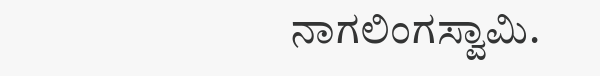ನಾಗಲಿಂಗಸ್ವಾಮಿ.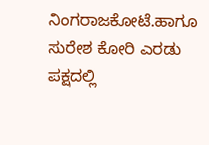ನಿಂಗರಾಜಕೋಟೆ.ಹಾಗೂ ಸುರೇಶ ಕೋರಿ ಎರಡು ಪಕ್ಷದಲ್ಲಿ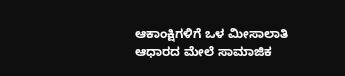ಆಕಾಂಕ್ಷಿಗಳಿಗೆ ಒಳ ಮೀಸಾಲಾತಿ ಆಧಾರದ ಮೇಲೆ ಸಾಮಾಜಿಕ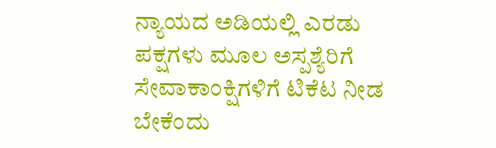ನ್ಯಾಯದ ಅಡಿಯಲ್ಲಿ ಎರಡು ಪಕ್ಷಗಳು ಮೂಲ ಅಸ್ಪಶ್ಯೆರಿಗೆ ಸೇವಾಕಾಂಕ್ಷಿಗಳಿಗೆ ಟಿಕೆಟ ನೀಡ ಬೇಕೆಂದು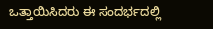ಒತ್ತಾಯಿಸಿದರು ಈ ಸಂದರ್ಭದಲ್ಲಿ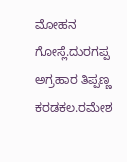ಮೋಹನ ಗೋಸ್ಲೆ.ದುರಗಪ್ಪ ಅಗ್ರಹಾರ ತಿಪ್ಪಣ್ಣ ಕರಡಕಲ.ರಮೇಶ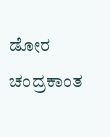ಡೋರ ಚಂದ್ರಕಾಂತ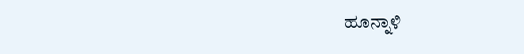ಹೂನ್ನಾಳಿ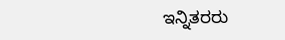ಇನ್ನಿತರರು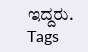ಇದ್ದರು.
Tags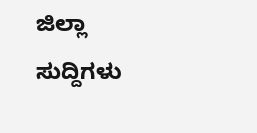ಜಿಲ್ಲಾ ಸುದ್ದಿಗಳು